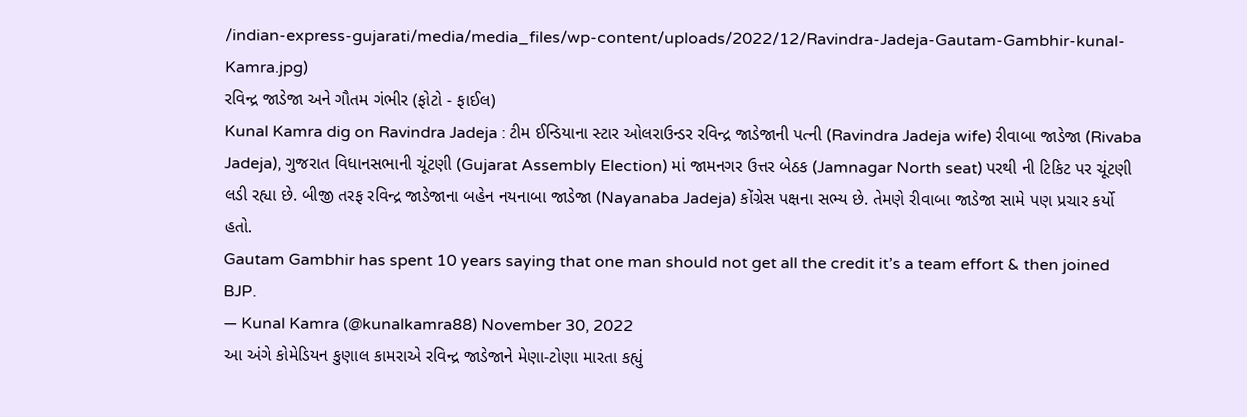/indian-express-gujarati/media/media_files/wp-content/uploads/2022/12/Ravindra-Jadeja-Gautam-Gambhir-kunal-Kamra.jpg)
રવિન્દ્ર જાડેજા અને ગૌતમ ગંભીર (ફોટો - ફાઈલ)
Kunal Kamra dig on Ravindra Jadeja : ટીમ ઈન્ડિયાના સ્ટાર ઓલરાઉન્ડર રવિન્દ્ર જાડેજાની પત્ની (Ravindra Jadeja wife) રીવાબા જાડેજા (Rivaba Jadeja), ગુજરાત વિધાનસભાની ચૂંટણી (Gujarat Assembly Election) માં જામનગર ઉત્તર બેઠક (Jamnagar North seat) પરથી ની ટિકિટ પર ચૂંટણી લડી રહ્યા છે. બીજી તરફ રવિન્દ્ર જાડેજાના બહેન નયનાબા જાડેજા (Nayanaba Jadeja) કોંગ્રેસ પક્ષના સભ્ય છે. તેમણે રીવાબા જાડેજા સામે પણ પ્રચાર કર્યો હતો.
Gautam Gambhir has spent 10 years saying that one man should not get all the credit it’s a team effort & then joined BJP.
— Kunal Kamra (@kunalkamra88) November 30, 2022
આ અંગે કોમેડિયન કુણાલ કામરાએ રવિન્દ્ર જાડેજાને મેણા-ટોણા મારતા કહ્યું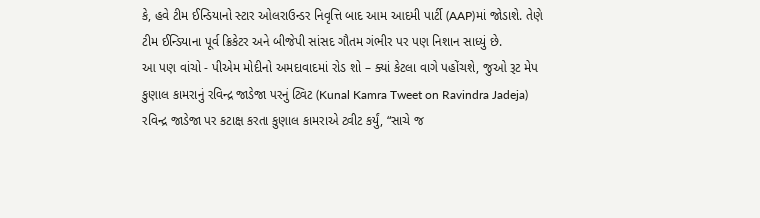કે, હવે ટીમ ઈન્ડિયાનો સ્ટાર ઓલરાઉન્ડર નિવૃત્તિ બાદ આમ આદમી પાર્ટી (AAP)માં જોડાશે. તેણે ટીમ ઈન્ડિયાના પૂર્વ ક્રિકેટર અને બીજેપી સાંસદ ગૌતમ ગંભીર પર પણ નિશાન સાધ્યું છે.
આ પણ વાંચો - પીએમ મોદીનો અમદાવાદમાં રોડ શો – ક્યાં કેટલા વાગે પહોંચશે, જુઓ રૂટ મેપ
કુણાલ કામરાનું રવિન્દ્ર જાડેજા પરનું ટ્વિટ (Kunal Kamra Tweet on Ravindra Jadeja)
રવિન્દ્ર જાડેજા પર કટાક્ષ કરતા કુણાલ કામરાએ ટ્વીટ કર્યું, “સાચે જ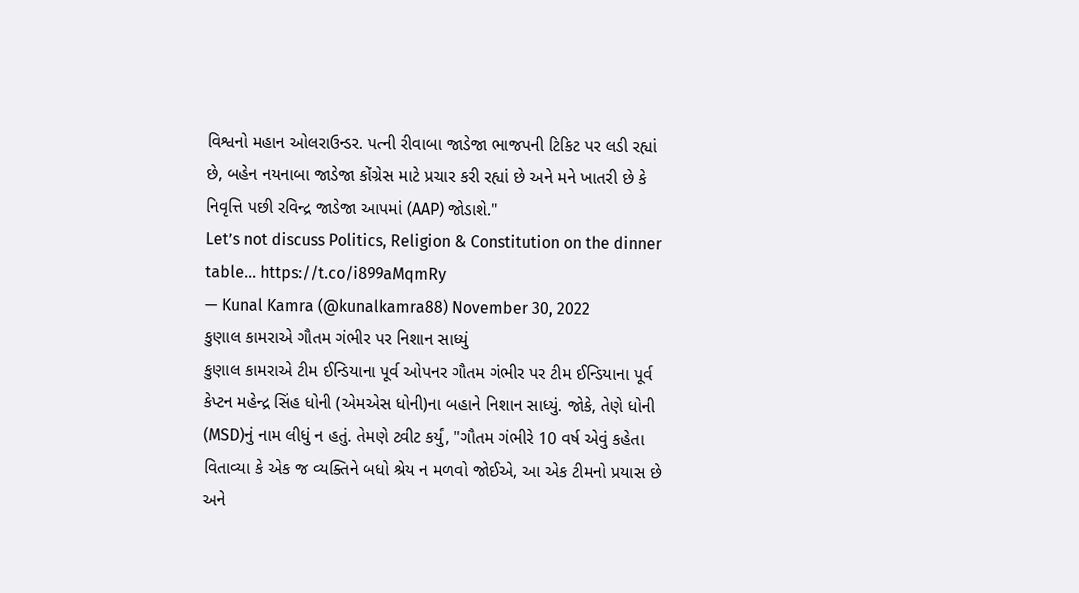વિશ્વનો મહાન ઓલરાઉન્ડર. પત્ની રીવાબા જાડેજા ભાજપની ટિકિટ પર લડી રહ્યાં છે, બહેન નયનાબા જાડેજા કોંગ્રેસ માટે પ્રચાર કરી રહ્યાં છે અને મને ખાતરી છે કે નિવૃત્તિ પછી રવિન્દ્ર જાડેજા આપમાં (AAP) જોડાશે."
Let’s not discuss Politics, Religion & Constitution on the dinner table… https://t.co/i899aMqmRy
— Kunal Kamra (@kunalkamra88) November 30, 2022
કુણાલ કામરાએ ગૌતમ ગંભીર પર નિશાન સાધ્યું
કુણાલ કામરાએ ટીમ ઈન્ડિયાના પૂર્વ ઓપનર ગૌતમ ગંભીર પર ટીમ ઈન્ડિયાના પૂર્વ કેપ્ટન મહેન્દ્ર સિંહ ધોની (એમએસ ધોની)ના બહાને નિશાન સાધ્યું. જોકે, તેણે ધોની (MSD)નું નામ લીધું ન હતું. તેમણે ટ્વીટ કર્યું, "ગૌતમ ગંભીરે 10 વર્ષ એવું કહેતા વિતાવ્યા કે એક જ વ્યક્તિને બધો શ્રેય ન મળવો જોઈએ, આ એક ટીમનો પ્રયાસ છે અને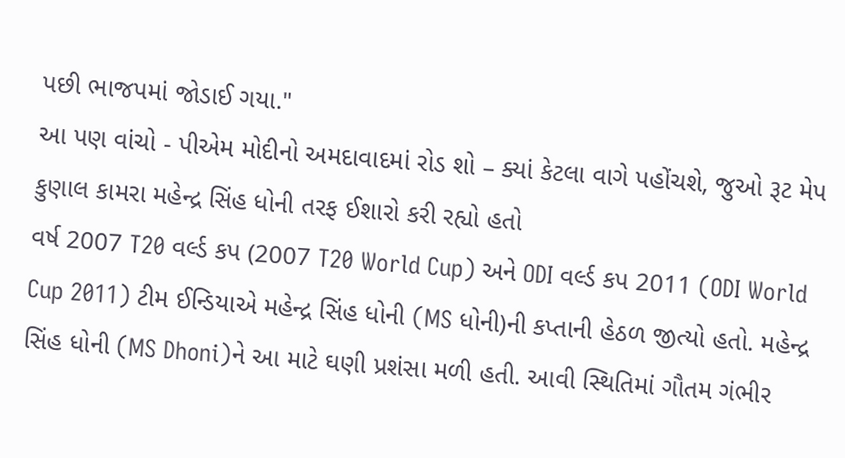પછી ભાજપમાં જોડાઈ ગયા."
આ પણ વાંચો - પીએમ મોદીનો અમદાવાદમાં રોડ શો – ક્યાં કેટલા વાગે પહોંચશે, જુઓ રૂટ મેપ
કુણાલ કામરા મહેન્દ્ર સિંહ ધોની તરફ ઈશારો કરી રહ્યો હતો
વર્ષ 2007 T20 વર્લ્ડ કપ (2007 T20 World Cup) અને ODI વર્લ્ડ કપ 2011 (ODI World Cup 2011) ટીમ ઈન્ડિયાએ મહેન્દ્ર સિંહ ધોની (MS ધોની)ની કપ્તાની હેઠળ જીત્યો હતો. મહેન્દ્ર સિંહ ધોની (MS Dhoni)ને આ માટે ઘણી પ્રશંસા મળી હતી. આવી સ્થિતિમાં ગૌતમ ગંભીર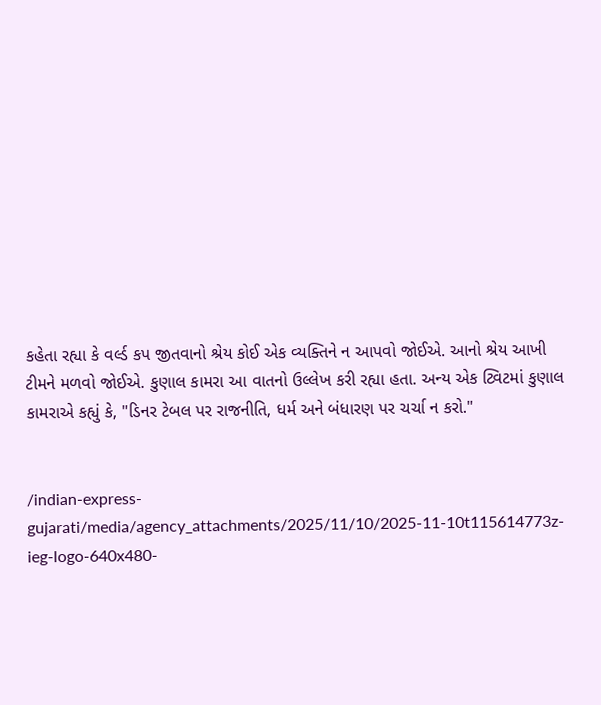કહેતા રહ્યા કે વર્લ્ડ કપ જીતવાનો શ્રેય કોઈ એક વ્યક્તિને ન આપવો જોઈએ. આનો શ્રેય આખી ટીમને મળવો જોઈએ. કુણાલ કામરા આ વાતનો ઉલ્લેખ કરી રહ્યા હતા. અન્ય એક ટ્વિટમાં કુણાલ કામરાએ કહ્યું કે, "ડિનર ટેબલ પર રાજનીતિ, ધર્મ અને બંધારણ પર ચર્ચા ન કરો."


/indian-express-gujarati/media/agency_attachments/2025/11/10/2025-11-10t115614773z-ieg-logo-640x480-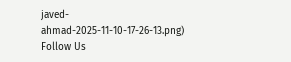javed-ahmad-2025-11-10-17-26-13.png)
Follow Us